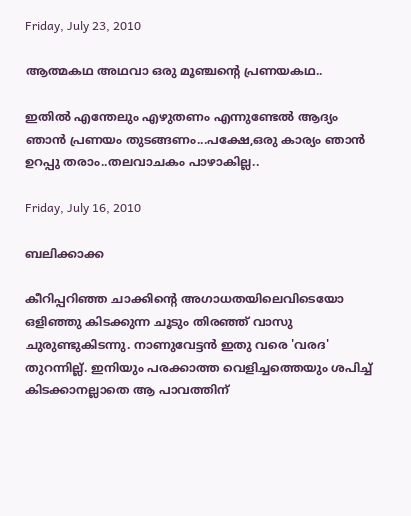Friday, July 23, 2010

ആത്മകഥ അഥവാ ഒരു മൂഞ്ചന്റെ പ്രണയകഥ..

ഇതില്‍ എന്തേലും എഴുതണം എന്നുണ്ടേല്‍ ആദ്യം ഞാന്‍ പ്രണയം തുടങ്ങണം...പക്ഷേ,ഒരു കാര്യം ഞാന്‍ ഉറപ്പു തരാം..തലവാചകം പാഴാകില്ല..

Friday, July 16, 2010

ബലിക്കാക്ക

കീറിപ്പറിഞ്ഞ ചാക്കിന്റെ അഗാധതയിലെവിടെയോ ഒളിഞ്ഞു കിടക്കുന്ന ചൂടും തിരഞ്ഞ് വാസു ചുരുണ്ടുകിടന്നു. നാണുവേട്ടന്‍ ഇതു വരെ 'വരദ' തുറന്നില്ല്. ഇനിയും പരക്കാത്ത വെളിച്ചത്തെയും ശപിച്ച് കിടക്കാനല്ലാതെ ആ പാവത്തിന്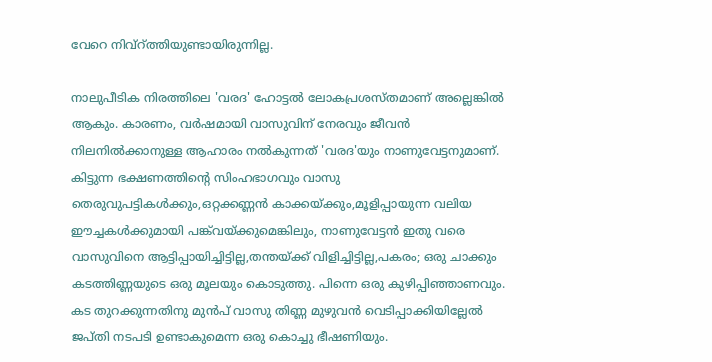വേറെ നിവ്റ്ത്തിയുണ്ടായിരുന്നില്ല.

നാലുപീടിക നിരത്തിലെ 'വരദ' ഹോട്ടല്‍ ലോകപ്രശസ്തമാണ് അല്ലെങ്കില്‍ ആകും. കാരണം, വര്‍ഷമായി വാസുവിന് നേരവും ജീവന്‍ നിലനില്‍ക്കാനുള്ള ആഹാരം നല്‍കുന്നത് 'വരദ'യും നാണുവേട്ടനുമാണ്. കിട്ടുന്ന ഭക്ഷണത്തിന്റെ സിംഹഭാഗവും വാസു തെരുവുപട്ടികള്‍ക്കും,ഒറ്റക്കണ്ണന്‍ കാക്കയ്ക്കും,മൂളിപ്പായുന്ന വലിയ ഈച്ചകള്‍ക്കുമായി പങ്ക്‌വയ്ക്കുമെങ്കിലും, നാണുവേട്ടന്‍ ഇതു വരെ വാസുവിനെ ആട്ടിപ്പായിച്ചിട്ടില്ല,തന്തയ്ക്ക് വിളിച്ചിട്ടില്ല,പകരം; ഒരു ചാക്കും കടത്തിണ്ണയുടെ ഒരു മൂലയും കൊടുത്തു. പിന്നെ ഒരു കുഴിപ്പിഞ്ഞാണവും. കട തുറക്കുന്നതിനു മുന്‍പ് വാസു തിണ്ണ മുഴുവന്‍ വെടിപ്പാക്കിയില്ലേല്‍ ജപ്തി നടപടി ഉണ്ടാകുമെന്ന ഒരു കൊച്ചു ഭീഷണിയും.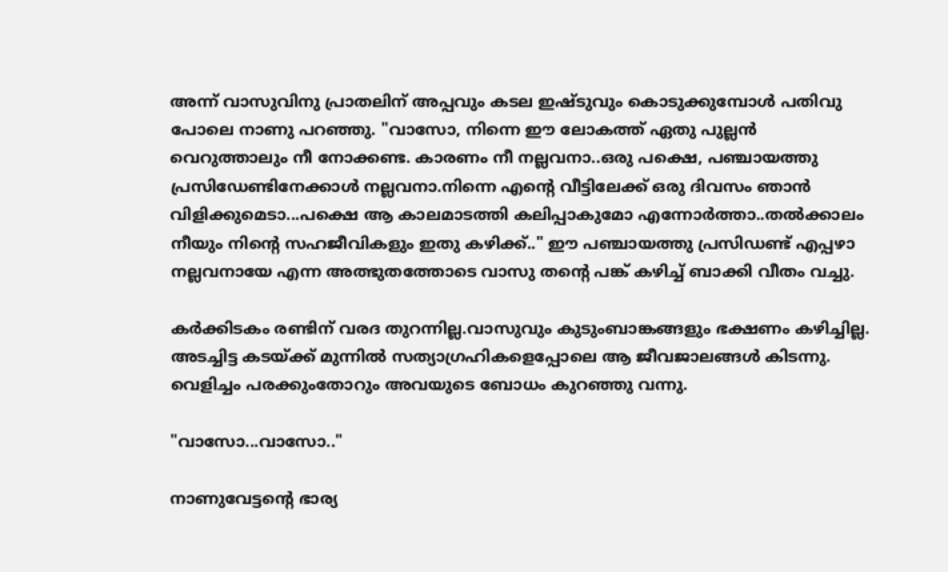അന്ന് വാസുവിനു പ്രാതലിന് അപ്പവും കടല ഇഷ്ടുവും കൊടുക്കുമ്പോള്‍ പതിവു പോലെ നാണു പറഞ്ഞു. "വാസോ, നിന്നെ ഈ ലോകത്ത് ഏതു പുല്ലന്‍ വെറുത്താലും നീ നോക്കണ്ട. കാരണം നീ നല്ലവനാ..ഒരു പക്ഷെ, പഞ്ചായത്തു പ്രസിഡേണ്ടിനേക്കാള്‍ നല്ലവനാ.നിന്നെ എന്റെ വീട്ടിലേക്ക് ഒരു ദിവസം ഞാന്‍ വിളിക്കുമെടാ...പക്ഷെ ആ കാലമാടത്തി കലിപ്പാകുമോ എന്നോര്‍ത്താ..തല്‍ക്കാലം നീയും നിന്റെ സഹജീവികളും ഇതു കഴിക്ക്.." ഈ പഞ്ചായത്തു പ്രസിഡണ്ട് എപ്പഴാ നല്ലവനായേ എന്ന അത്ഭുതത്തോടെ വാസു തന്റെ പങ്ക് കഴിച്ച് ബാക്കി വീതം വച്ചു.

കര്‍ക്കിടകം രണ്ടിന് വരദ തുറന്നില്ല.വാസുവും കുടുംബാങ്കങ്ങളും ഭക്ഷണം കഴിച്ചില്ല. അടച്ചിട്ട കടയ്ക്ക് മുന്നില്‍ സത്യാഗ്രഹികളെപ്പോലെ ആ ജീവജാലങ്ങള്‍ കിടന്നു. വെളിച്ചം പരക്കുംതോറും അവയുടെ ബോധം കുറഞ്ഞു വന്നു.

"വാസോ...വാസോ.."

നാണുവേട്ടന്റെ ഭാര്യ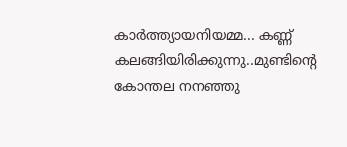കാര്‍ത്ത്യായനിയമ്മ... കണ്ണ് കലങ്ങിയിരിക്കുന്നു..മുണ്ടിന്റെ കോന്തല നനഞ്ഞു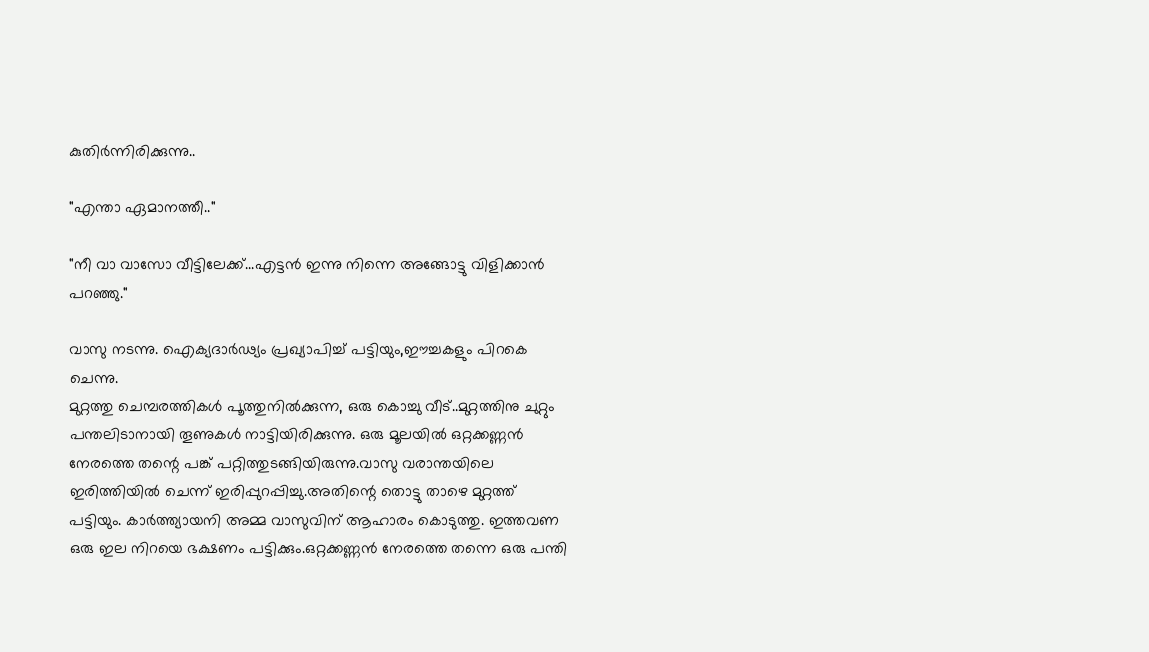കുതിര്‍ന്നിരിക്കുന്നു..

"എന്താ ഏമാനത്തീ.."

"നീ വാ വാസോ വീട്ടിലേക്ക്...എട്ടന്‍ ഇന്നു നിന്നെ അങ്ങോട്ടു വിളിക്കാന്‍ പറഞ്ഞു."

വാസു നടന്നു. ഐക്യദാര്‍ഢ്യം പ്രഖ്യാപിച്ച് പട്ടിയും,ഈച്ചകളും പിറകെ ചെന്നു.
മുറ്റത്തു ചെമ്പരത്തികള്‍ പൂത്തുനില്‍ക്കുന്ന, ഒരു കൊച്ചു വീട്..മുറ്റത്തിനു ചുറ്റും പന്തലിടാനായി തൂണുകള്‍ നാട്ടിയിരിക്കുന്നു. ഒരു മൂലയില്‍ ഒറ്റക്കണ്ണന്‍ നേരത്തെ തന്റെ പങ്ക് പറ്റിത്തുടങ്ങിയിരുന്നു.വാസു വരാന്തയിലെ ഇരിത്തിയില്‍ ചെന്ന് ഇരിപ്പുറപ്പിച്ചു.അതിന്റെ തൊട്ടു താഴെ മുറ്റത്ത് പട്ടിയും. കാര്‍ത്ത്യായനി അമ്മ വാസുവിന്‌ ആഹാരം കൊടുത്തു. ഇത്തവണ ഒരു ഇല നിറയെ ഭക്ഷണം പട്ടിക്കും.ഒറ്റക്കണ്ണന്‍ നേരത്തെ തന്നെ ഒരു പന്തി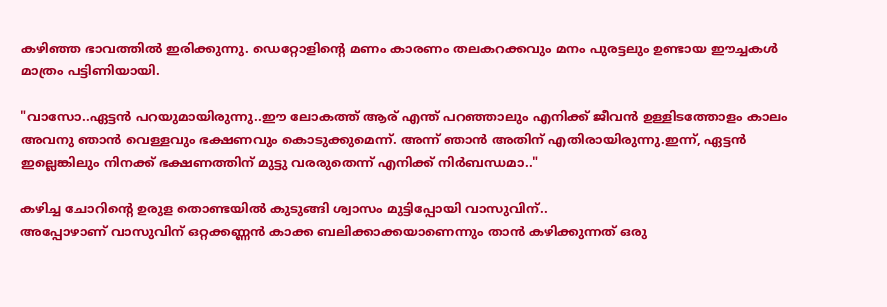കഴിഞ്ഞ ഭാവത്തില്‍ ഇരിക്കുന്നു. ഡെറ്റോളിന്റെ മണം കാരണം തലകറക്കവും മനം പുരട്ടലും ഉണ്ടായ ഈച്ചകള്‍ മാത്രം പട്ടിണിയായി.

"വാസോ..ഏട്ടന്‍ പറയുമായിരുന്നു..ഈ ലോകത്ത് ആര് എന്ത് പറഞ്ഞാലും എനിക്ക് ജീവന്‍ ഉള്ളിടത്തോളം കാലം അവനു ഞാന്‍ വെള്ളവും ഭക്ഷണവും കൊടുക്കുമെന്ന്. അന്ന് ഞാന്‍ അതിന് എതിരായിരുന്നു.ഇന്ന്, ഏട്ടന്‍ ഇല്ലെങ്കിലും നിനക്ക് ഭക്ഷണത്തിന് മുട്ടു വരരുതെന്ന് എനിക്ക് നിര്‍ബന്ധമാ.."

കഴിച്ച ചോറിന്റെ ഉരുള തൊണ്ടയില്‍ കുടുങ്ങി ശ്വാസം മുട്ടിപ്പോയി വാസുവിന്..
അപ്പോഴാണ് വാസുവിന് ഒറ്റക്കണ്ണന്‍ കാക്ക ബലിക്കാക്കയാണെന്നും താന്‍ കഴിക്കുന്നത് ഒരു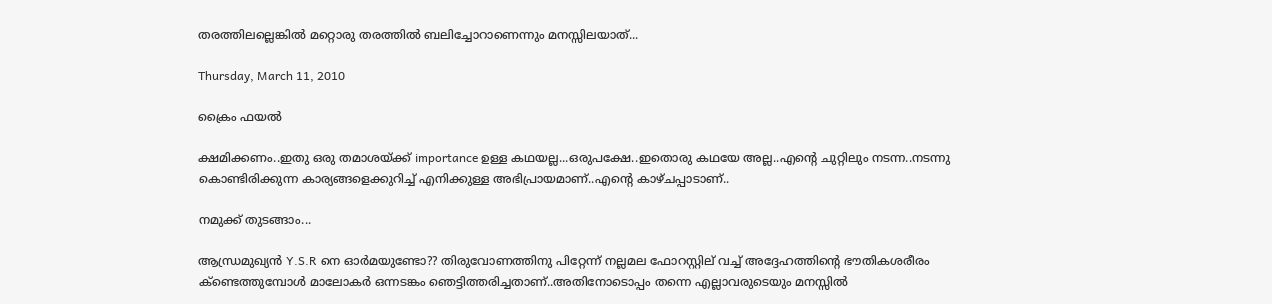തരത്തിലല്ലെങ്കില്‍ മറ്റൊരു തരത്തില്‍ ബലിച്ചോറാണെന്നും മനസ്സിലയാത്‌...

Thursday, March 11, 2010

ക്രൈം ഫയല്‍

ക്ഷമിക്കണം..ഇതു ഒരു തമാശയ്ക്ക് importance ഉള്ള കഥയല്ല...ഒരുപക്ഷേ..ഇതൊരു കഥയേ അല്ല..എന്റെ ചുറ്റിലും നടന്ന..നടന്നു കൊണ്ടിരിക്കുന്ന കാര്യങ്ങളെക്കുറിച്ച് എനിക്കുള്ള അഭിപ്രായമാണ്..എന്റെ കാഴ്ചപ്പാടാണ്..

നമുക്ക് തുടങ്ങാം...

ആന്ധ്രമുഖ്യന്‍ Y.S.R നെ ഓര്‍മയുണ്ടോ?? തിരുവോണത്തിനു പിറ്റേന്ന് നല്ലമല ഫോറസ്റ്റില് വച്ച് അദ്ദേഹത്തിന്റെ ഭൗതികശരീരം ക്ണ്ടെത്തുമ്പോള്‍ മാലോകര്‍ ഒന്നടങ്കം ഞെട്ടിത്തരിച്ചതാണ്..അതിനോടൊപ്പം തന്നെ എല്ലാവരുടെയും മനസ്സില്‍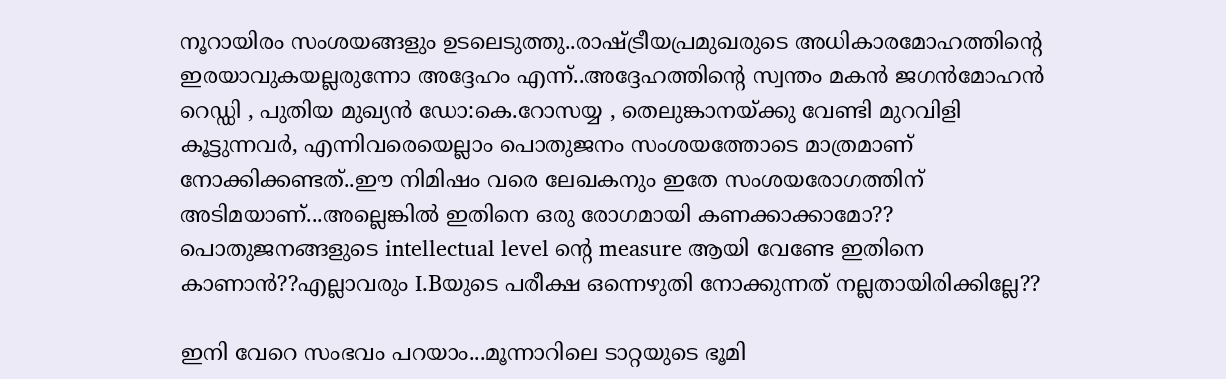നൂറായിരം സംശയങ്ങളും ഉടലെടുത്തു..രാഷ്ട്രീയപ്രമുഖരുടെ അധികാരമോഹത്തിന്റെ ഇരയാവുകയല്ലരുന്നോ അദ്ദേഹം എന്ന്..അദ്ദേഹത്തിന്റെ സ്വന്തം മകന്‍ ജഗന്‍‌മോഹന്‍ റെഡ്ഡി , പുതിയ മുഖ്യന്‍ ഡോ:കെ.റോസയ്യ , തെലുങ്കാനയ്ക്കു വേണ്ടി മുറവിളി കൂട്ടുന്നവര്‍, എന്നിവരെയെല്ലാം പൊതുജനം സംശയത്തോടെ മാത്രമാണ് നോക്കിക്കണ്ടത്..ഈ നിമിഷം വരെ ലേഖകനും ഇതേ സംശയരോഗത്തിന് അടിമയാണ്...അല്ലെങ്കില്‍ ഇതിനെ ഒരു രോഗമായി കണക്കാക്കാമോ?? പൊതുജനങ്ങളുടെ intellectual level ന്റെ measure ആയി വേണ്ടേ ഇതിനെ കാണാന്‍??എല്ലാവരും I.Bയുടെ പരീക്ഷ ഒന്നെഴുതി നോക്കുന്നത് നല്ലതായിരിക്കില്ലേ??

ഇനി വേറെ സംഭവം പറയാം...മൂന്നാറിലെ ടാറ്റയുടെ ഭൂമി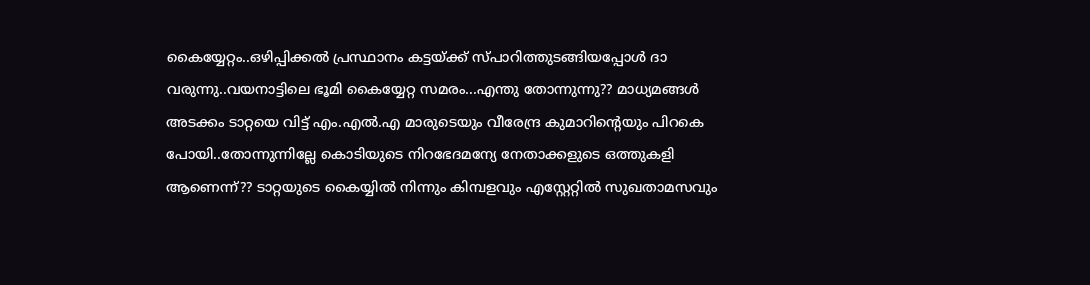കൈയ്യേറ്റം..ഒഴിപ്പിക്കല്‍ പ്രസ്ഥാനം കട്ടയ്ക്ക് സ്പാറിത്തുടങ്ങിയപ്പോള്‍ ദാ വരുന്നു..വയനാട്ടിലെ ഭൂമി കൈയ്യേറ്റ സമരം...എന്തു തോന്നുന്നു?? മാധ്യമങ്ങള്‍ അടക്കം ടാറ്റയെ വിട്ട് എം.എല്‍.എ മാരുടെയും വീരേന്ദ്ര കുമാറിന്റെയും പിറകെ പോയി..തോന്നുന്നില്ലേ കൊടിയുടെ നിറഭേദമന്യേ നേതാക്കളുടെ ഒത്തുകളി ആണെന്ന്?? ടാറ്റയുടെ കൈയ്യില്‍ നിന്നും കിമ്പളവും എസ്റ്റേറ്റില്‍ സുഖതാമസവും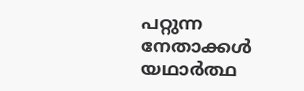പറ്റുന്ന നേതാക്കള്‍ യഥാര്‍ത്ഥ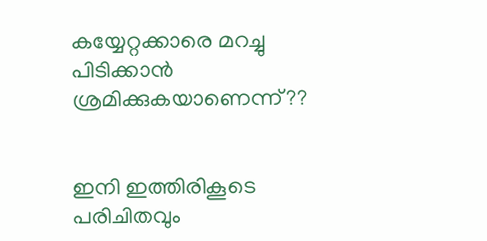കയ്യേറ്റക്കാരെ മറച്ചു പിടിക്കാന്‍ ശ്രമിക്കുകയാണെന്ന്??


ഇനി ഇത്തിരികൂടെ പരിചിതവും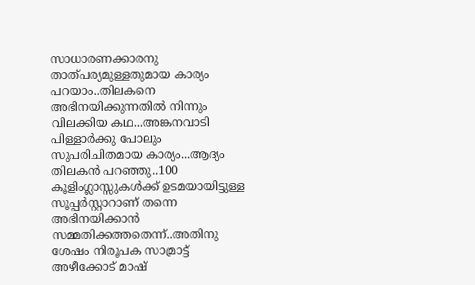സാധാരണക്കാരനു താത്പര്യമുള്ളതുമായ കാര്യം പറയാം..തിലകനെ അഭിനയിക്കുന്നതില്‍ നിന്നും വിലക്കിയ കഥ...അങ്കനവാടി പിള്ളാര്‍ക്കു പോലും സുപരിചിതമായ കാര്യം...ആദ്യം തിലകന്‍ പറഞ്ഞു..100 കൂളിംഗ്ലാസ്സുകള്‍ക്ക് ഉടമയായിട്ടുള്ള സൂപ്പര്‍സ്റ്റാറാണ് തന്നെ അഭിനയിക്കാന്‍ സമ്മതിക്കത്തതെന്ന്..അതിനു ശേഷം നിരൂപക സാമ്രാട്ട് അഴീക്കോട് മാഷ്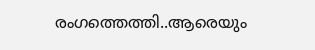രംഗത്തെത്തി..ആരെയും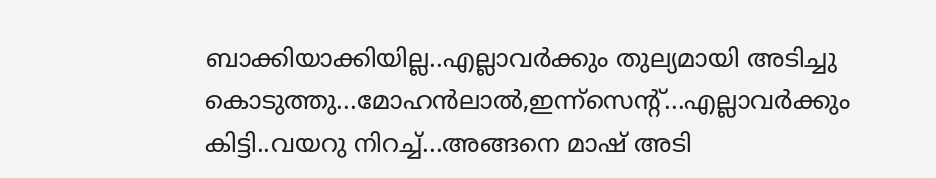ബാക്കിയാക്കിയില്ല..എല്ലാവര്‍ക്കും തുല്യമായി അടിച്ചു കൊടുത്തു...മോഹന്‍ലാല്‍,ഇന്ന്സെന്റ്...എല്ലാവര്‍ക്കും കിട്ടി..വയറു നിറച്ച്...അങ്ങനെ മാഷ് അടി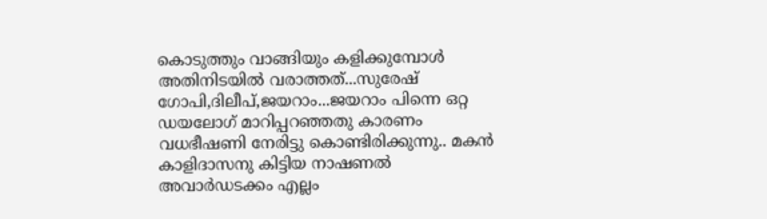കൊടുത്തും വാങ്ങിയും കളിക്കുമ്പോള്‍ അതിനിടയില്‍ വരാത്തത്...സുരേഷ് ഗോപി,ദിലീപ്,ജയറാം...ജയറാം പിന്നെ ഒറ്റ ഡയലോഗ് മാറിപ്പറഞ്ഞതു കാരണം വധഭീഷണി നേരിട്ടു കൊണ്ടിരിക്കുന്നു.. മകന്‍ കാളിദാസനു കിട്ടിയ നാഷണല്‍ അവാര്‍ഡടക്കം എല്ലം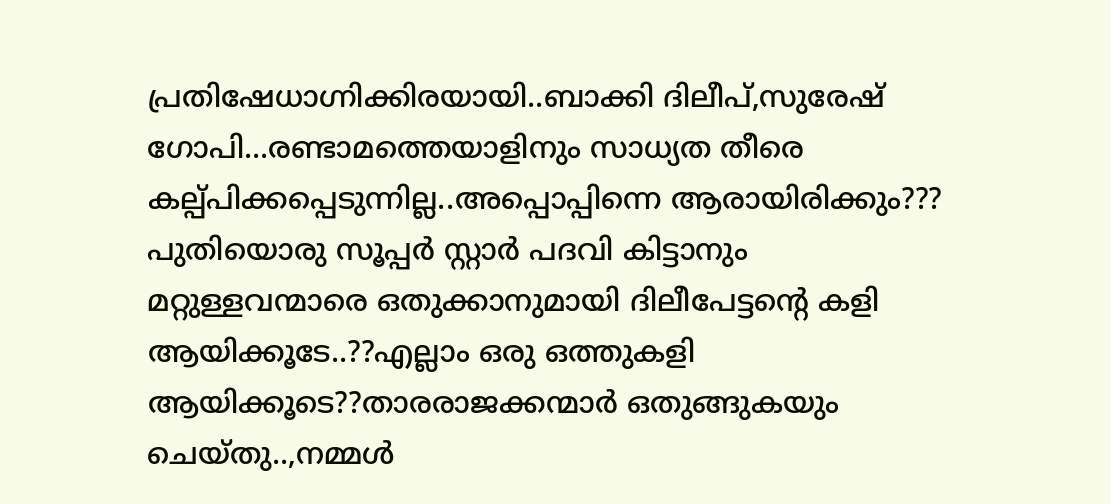പ്രതിഷേധാഗ്നിക്കിരയായി..ബാക്കി ദിലീപ്,സുരേഷ് ഗോപി...രണ്ടാമത്തെയാളിനും സാധ്യത തീരെ കല്പ്പിക്കപ്പെടുന്നില്ല..അപ്പൊപ്പിന്നെ ആരായിരിക്കും??? പുതിയൊരു സൂപ്പര്‍ സ്റ്റാര്‍ പദവി കിട്ടാനും മറ്റുള്ളവന്മാരെ ഒതുക്കാനുമായി ദിലീപേട്ടന്റെ കളി ആയിക്കൂടേ..??എല്ലാം ഒരു ഒത്തുകളി ആയിക്കൂടെ??താരരാജക്കന്മാര്‍ ഒതുങ്ങുകയും ചെയ്തു..,നമ്മള്‍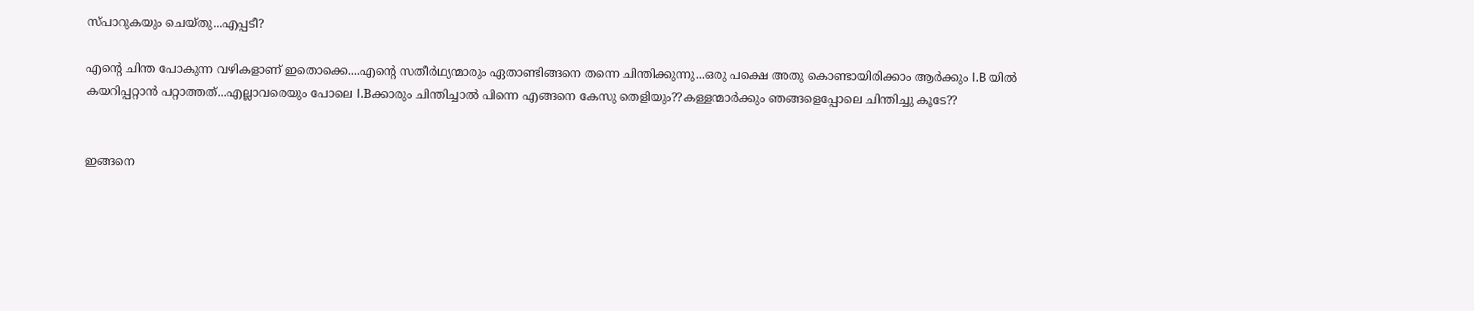സ്പാറുകയും ചെയ്തു...എപ്പടീ?

എന്റെ ചിന്ത പോകുന്ന വഴികളാണ് ഇതൊക്കെ....എന്റെ സതീര്‍ഥ്യന്മാരും ഏതാണ്ടിങ്ങനെ തന്നെ ചിന്തിക്കുന്നു...ഒരു പക്ഷെ അതു കൊണ്ടായിരിക്കാം ആര്‍ക്കും I.B യില്‍ കയറിപ്പറ്റാന്‍ പറ്റാത്തത്...എല്ലാവരെയും പോലെ I.Bക്കാരും ചിന്തിച്ചാല്‍ പിന്നെ എങ്ങനെ കേസു തെളിയും??കള്ളന്മാര്‍ക്കും ഞങ്ങളെപ്പോലെ ചിന്തിച്ചു കൂടേ??


ഇങ്ങനെ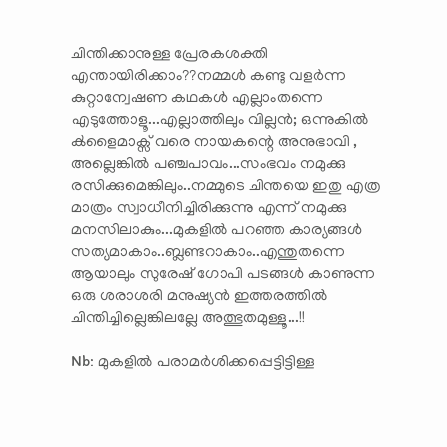ചിന്തിക്കാനുള്ള പ്രേരകശക്തി എന്തായിരിക്കാം??നമ്മള്‍ കണ്ടു വളര്‍ന്ന കുറ്റാന്വേഷണ കഥകള്‍ എല്ലാംതന്നെ എടുത്തോളൂ...എല്ലാത്തിലും വില്ലന്‍; ഒന്നുകില്‍ ക്‍ളൈമാക്സ് വരെ നായകന്റെ അനുഭാവി , അല്ലെങ്കില്‍ പഞ്ചപാവം...സംഭവം നമുക്കു രസിക്കുമെങ്കിലും..നമ്മുടെ ചിന്തയെ ഇതു എത്ര മാത്രം സ്വാധീനിച്ചിരിക്കുന്നു എന്ന് നമുക്കു മനസിലാകും...മുകളില്‍ പറഞ്ഞ കാര്യങ്ങള്‍ സത്യമാകാം..ബ്ലണ്ടറാകാം..എന്തുതന്നെ ആയാലും സുരേഷ് ഗോപി പടങ്ങള്‍ കാണുന്ന ഒരു ശരാശരി മനുഷ്യന്‍ ഇത്തരത്തില്‍ ചിന്തിച്ചില്ലെങ്കിലല്ലേ അത്ഭുതമുള്ളൂ...!!

Nb: മുകളില്‍ പരാമര്‍ശിക്കപ്പെട്ടിട്ടിള്ള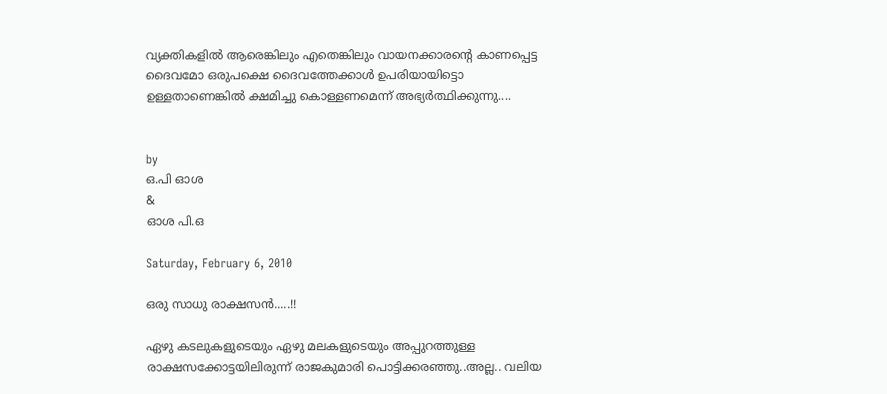വ്യക്തികളില്‍ ആരെങ്കിലും എതെങ്കിലും വായനക്കാരന്റെ കാണപ്പെട്ട ദൈവമോ ഒരുപക്ഷെ ദൈവത്തേക്കാള്‍ ഉപരിയായിട്ടൊ ഉള്ളതാണെങ്കില്‍ ക്ഷമിച്ചു കൊള്ളണമെന്ന് അഭ്യര്‍ത്ഥിക്കുന്നു....


by
ഒ.പി ഓശ
&
ഓശ പി.ഒ

Saturday, February 6, 2010

ഒരു സാധു രാക്ഷസന്‍.....!!

ഏഴു കടലുകളുടെയും ഏഴു മലകളുടെയും അപ്പുറത്തുള്ള രാക്ഷസക്കോട്ടയിലിരുന്ന് രാജകുമാരി പൊട്ടിക്കരഞ്ഞു..അല്ല.. വലിയ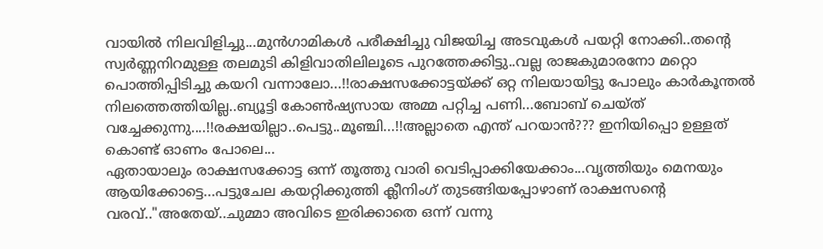വായില്‍ നിലവിളിച്ചു...മുന്‍ഗാമികള്‍ പരീക്ഷിച്ചു വിജയിച്ച അടവുകള്‍ പയറ്റി നോക്കി..തന്റെ സ്വര്‍ണ്ണനിറമുള്ള തലമുടി കിളിവാതിലിലൂടെ പുറത്തേക്കിട്ടു..വല്ല രാജകുമാരനോ മറ്റൊ പൊത്തിപ്പിടിച്ചു കയറി വന്നാലോ...!!രാക്ഷസക്കോട്ടയ്ക്ക് ഒറ്റ നിലയായിട്ടു പോലും കാര്‍കൂന്തല്‍ നിലത്തെത്തിയില്ല..ബ്യൂട്ടി കോണ്‍ഷ്യസായ അമ്മ പറ്റിച്ച പണി...ബോബ് ചെയ്ത് വച്ചേക്കുന്നു....!!രക്ഷയില്ലാ..പെട്ടു..മൂഞ്ചി...!!അല്ലാതെ എന്ത് പറയാന്‍??? ഇനിയിപ്പൊ ഉള്ളത് കൊണ്ട് ഓണം പോലെ...
ഏതായാലും രാക്ഷസക്കോട്ട ഒന്ന് തൂത്തു വാരി വെടിപ്പാക്കിയേക്കാം...വൃത്തിയും മെനയും ആയിക്കോട്ടെ...പട്ടുചേല കയറ്റിക്കുത്തി ക്ലീനിംഗ് തുടങ്ങിയപ്പോഴാണ് രാക്ഷസന്റെ വരവ്.."അതേയ്..ചുമ്മാ അവിടെ ഇരിക്കാതെ ഒന്ന് വന്നു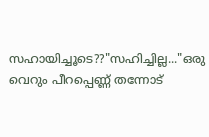സഹായിച്ചൂടെ??"സഹിച്ചില്ല..."ഒരു വെറും പീറപ്പെണ്ണ് തന്നോട്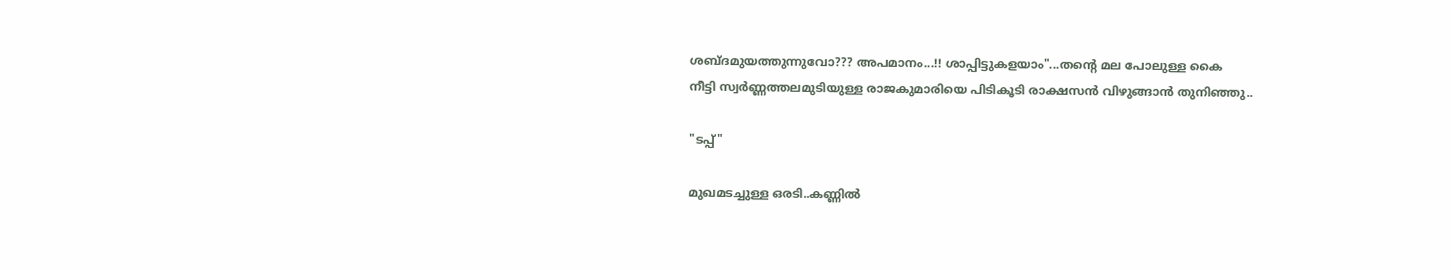ശബ്ദമുയത്തുന്നുവോ??? അപമാനം...!! ശാപ്പിട്ടുകളയാം"...തന്റെ മല പോലുള്ള കൈ
നീട്ടി സ്വര്‍ണ്ണത്തലമുടിയുള്ള രാജകുമാരിയെ പിടികൂടി രാക്ഷസന്‍ വിഴുങ്ങാന്‍ തുനിഞ്ഞു..

"ടപ്പ്"

മുഖമടച്ചുള്ള ഒരടി..കണ്ണില്‍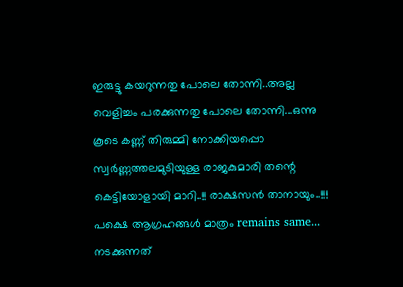ഇരുട്ടു കയറുന്നതു പോലെ തോന്നി..അല്ല വെളിച്ചം പരക്കുന്നതു പോലെ തോന്നി...ഒന്നു കൂടെ കണ്ണ് തിരുമ്മി നോക്കിയപ്പൊ സ്വര്‍ണ്ണത്തലമുടിയുള്ള രാജകുമാരി തന്റെ കെട്ടിയോളായി മാറി..!! രാക്ഷസന്‍ താനായും..!!! പക്ഷെ ആഗ്രഹങ്ങള്‍ മാത്രം remains same...
നടക്കുന്നത്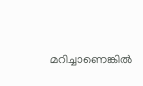മറിച്ചാണെങ്കില്‍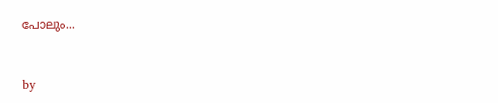പോലും...


by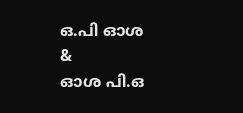ഒ.പി ഓശ
&
ഓശ പി.ഒ